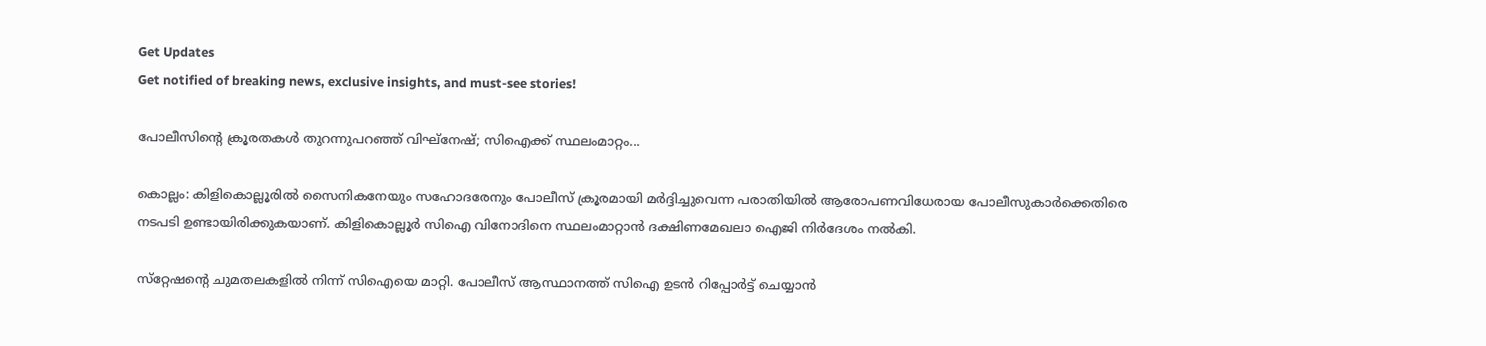Get Updates
Get notified of breaking news, exclusive insights, and must-see stories!

പോലീസിന്റെ ക്രൂരതകള്‍ തുറന്നുപറഞ്ഞ് വിഘ്‌നേഷ്; സിഐക്ക് സ്ഥലംമാറ്റം...

കൊല്ലം: കിളികൊല്ലൂരിൽ സൈനികനേയും സഹോദരേനും പോലീസ് ക്രൂരമായി മർദ്ദിച്ചുവെന്ന പരാതിയിൽ ആരോപണവിധേരായ പോലീസുകാർക്കെതിരെ നടപടി ഉണ്ടായിരിക്കുകയാണ്. കിളികൊല്ലൂർ സിഐ വിനോദിനെ സ്ഥലംമാറ്റാൻ ദക്ഷിണമേഖലാ ഐജി നിർദേശം നൽകി.

സ്‌റ്റേഷന്റെ ചുമതലകളിൽ നിന്ന് സിഐയെ മാറ്റി. പോലീസ് ആസ്ഥാനത്ത് സിഐ ഉടൻ റിപ്പോർട്ട് ചെയ്യാൻ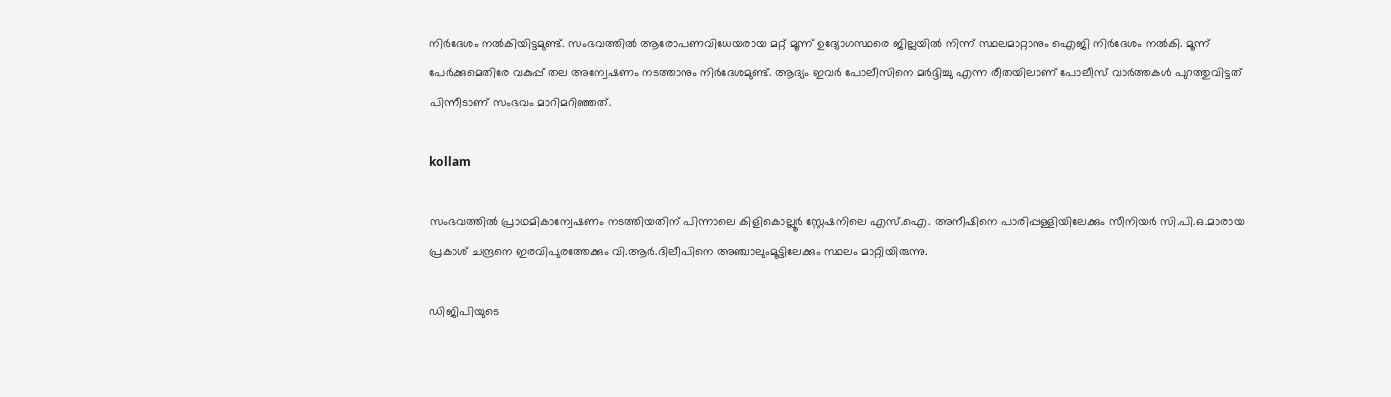നിർദേശം നൽകിയിട്ടമുണ്ട്. സംഭവത്തിൽ ആരോപണവിധേയരായ മറ്റ് മൂന്ന് ഉദ്യോഗസ്ഥരെ ജില്ലയിൽ നിന്ന് സ്ഥലമാറ്റാനും ഐജി നിർദേശം നൽകി. മൂന്ന് പേർക്കുമെതിരേ വകുപ്പ് തല അന്വേഷണം നടത്താനും നിർദേശമുണ്ട്. ആദ്യം ഇവർ പോലീസിനെ മർദ്ദിച്ചു എന്ന രീതയിലാണ് പോലീസ് വാർത്തകൾ പുറത്തുവിട്ടത് പിന്നീടാണ് സംഭവം മാറിമറിഞ്ഞത്.

kollam

സംഭവത്തിൽ പ്രാഥമികാന്വേഷണം നടത്തിയതിന് പിന്നാലെ കിളികൊല്ലൂർ സ്റ്റേഷനിലെ എസ്.ഐ. അനീഷിനെ പാരിപ്പള്ളിയിലേക്കും സീനിയർ സി.പി.ഒ.മാരായ പ്രകാശ് ചന്ദ്രനെ ഇരവിപുരത്തേക്കും വി.ആർ.ദിലീപിനെ അഞ്ചാലുംമൂട്ടിലേക്കും സ്ഥലം മാറ്റിയിരുന്നു.

ഡിജിപിയുടെ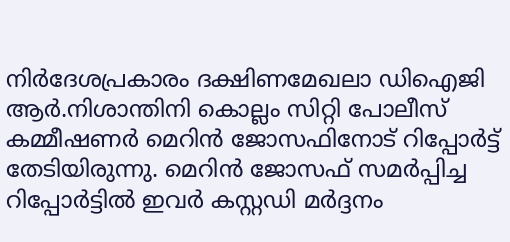നിർദേശപ്രകാരം ദക്ഷിണമേഖലാ ഡിഐജി ആർ.നിശാന്തിനി കൊല്ലം സിറ്റി പോലീസ് കമ്മീഷണർ മെറിൻ ജോസഫിനോട് റിപ്പോർട്ട് തേടിയിരുന്നു. മെറിൻ ജോസഫ് സമർപ്പിച്ച റിപ്പോർട്ടിൽ ഇവർ കസ്റ്റഡി മർദ്ദനം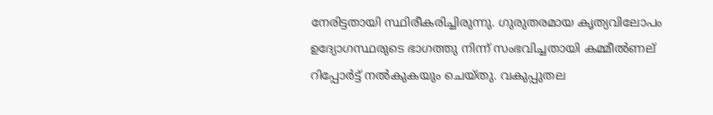നേരിട്ടതായി സ്ഥിരീകരിച്ചിരുന്നു. ഗുരുതരമായ കൃത്യവിലോപം ഉദ്യോഗസ്ഥരുടെ ഭാഗത്തു നിന്ന് സംഭവിച്ചതായി കമ്മീൽണല്‌ റിപ്പോർട്ട് നൽകുകയും ചെയ്തു. വകുപ്പുതല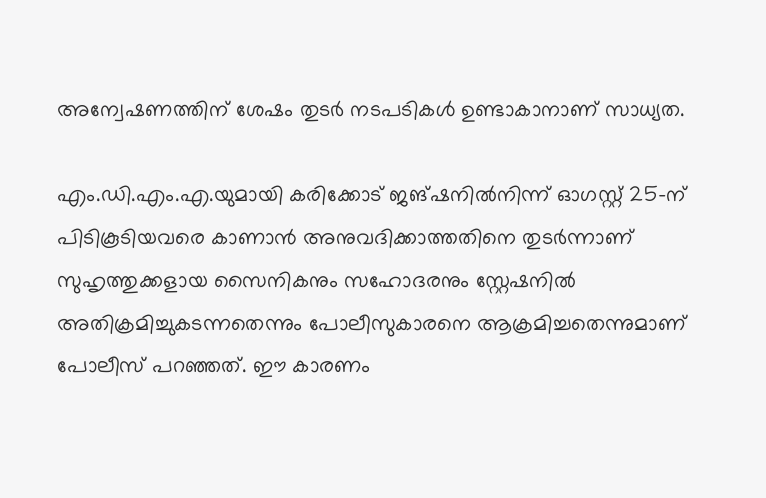അന്വേഷണത്തിന് ശേഷം തുടർ നടപടികൾ ഉണ്ടാകാനാണ് സാധ്യത.

എം.ഡി.എം.എ.യുമായി കരിക്കോട് ജങ്ഷനിൽനിന്ന് ഓഗസ്റ്റ് 25-ന് പിടികൂടിയവരെ കാണാൻ അനുവദിക്കാത്തതിനെ തുടർന്നാണ്
സുഹൃത്തുക്കളായ സൈനികനും സഹോദരനും സ്റ്റേഷനിൽ അതിക്രമിച്ചുകടന്നതെന്നും പോലീസുകാരനെ ആക്രമിച്ചതെന്നുമാണ് പോലീസ് പറഞ്ഞത്. ഈ കാരണം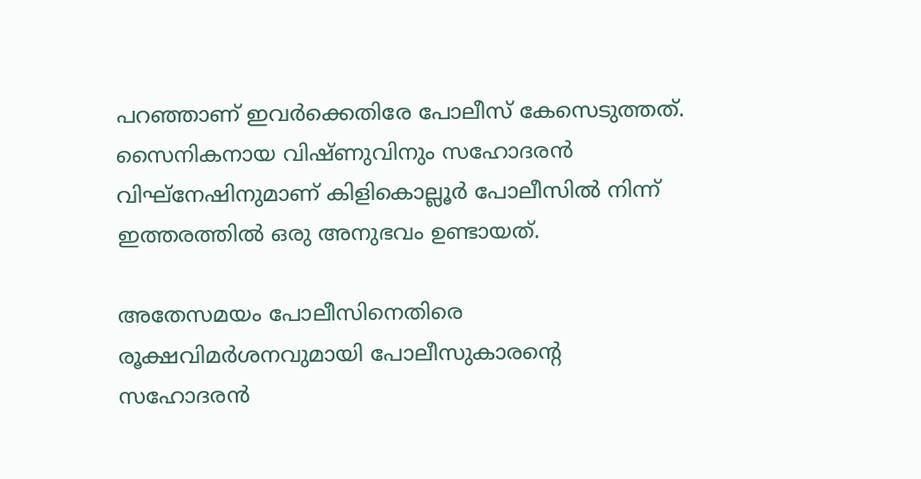പറഞ്ഞാണ് ഇവർക്കെതിരേ പോലീസ് കേസെടുത്തത്. സൈനികനായ വിഷ്ണുവിനും സഹോദരൻ വിഘ്‌നേഷിനുമാണ് കിളികൊല്ലൂർ പോലീസിൽ നിന്ന് ഇത്തരത്തിൽ ഒരു അനുഭവം ഉണ്ടായത്.

അതേസമയം പോലീസിനെതിരെ രൂക്ഷവിമർശനവുമായി പോലീസുകാരന്റെ സഹോദരൻ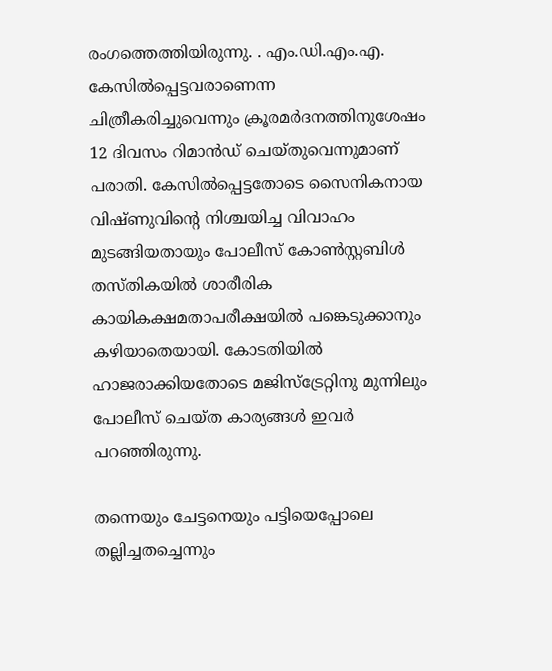രംഗത്തെത്തിയിരുന്നു. . എം.ഡി.എം.എ. കേസിൽപ്പെട്ടവരാണെന്ന ചിത്രീകരിച്ചുവെന്നും ക്രൂരമർദനത്തിനുശേഷം 12 ദിവസം റിമാൻഡ് ചെയ്തുവെന്നുമാണ് പരാതി. കേസിൽപ്പെട്ടതോടെ സൈനികനായ വിഷ്ണുവിന്റെ നിശ്ചയിച്ച വിവാഹം മുടങ്ങിയതായും പോലീസ് കോൺസ്റ്റബിൾ തസ്തികയിൽ ശാരീരിക കായികക്ഷമതാപരീക്ഷയിൽ പങ്കെടുക്കാനും കഴിയാതെയായി. കോടതിയിൽ ഹാജരാക്കിയതോടെ മജിസ്‌ട്രേറ്റിനു മുന്നിലും പോലീസ് ചെയ്ത കാര്യങ്ങൾ ഇവർ പറഞ്ഞിരുന്നു.

തന്നെയും ചേട്ടനെയും പട്ടിയെപ്പോലെ തല്ലിച്ചതച്ചെന്നും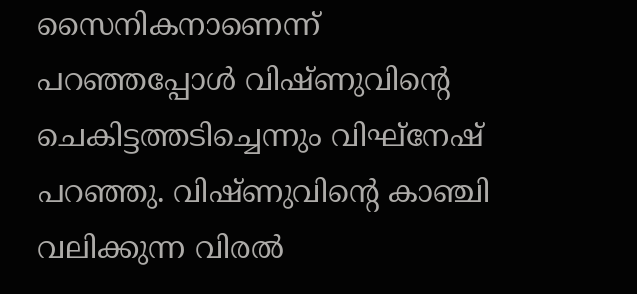സൈനികനാണെന്ന് പറഞ്ഞപ്പോൾ വിഷ്ണുവിന്റെ ചെകിട്ടത്തടിച്ചെന്നും വിഘ്‌നേഷ് പറഞ്ഞു. വിഷ്ണുവിന്റെ കാഞ്ചി വലിക്കുന്ന വിരൽ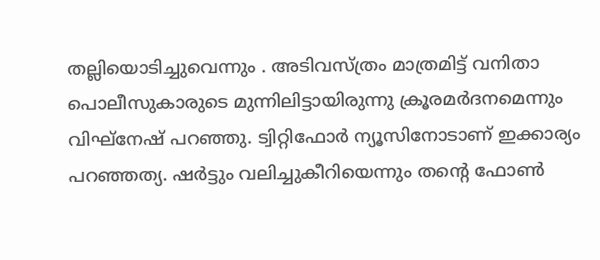തല്ലിയൊടിച്ചുവെന്നും . അടിവസ്ത്രം മാത്രമിട്ട് വനിതാ പൊലീസുകാരുടെ മുന്നിലിട്ടായിരുന്നു ക്രൂരമർദനമെന്നും വിഘ്‌നേഷ് പറഞ്ഞു. ട്വിറ്റിഫോർ ന്യൂസിനോടാണ് ഇക്കാര്യം പറഞ്ഞത്യ. ഷർട്ടും വലിച്ചുകീറിയെന്നും തന്റെ ഫോൺ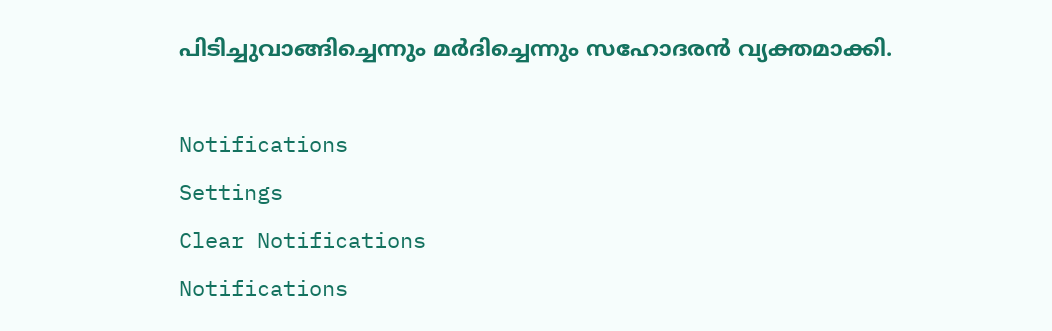പിടിച്ചുവാങ്ങിച്ചെന്നും മർദിച്ചെന്നും സഹോദരൻ വ്യക്തമാക്കി.

Notifications
Settings
Clear Notifications
Notifications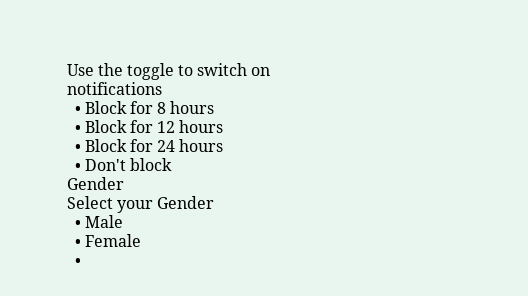Use the toggle to switch on notifications
  • Block for 8 hours
  • Block for 12 hours
  • Block for 24 hours
  • Don't block
Gender
Select your Gender
  • Male
  • Female
  •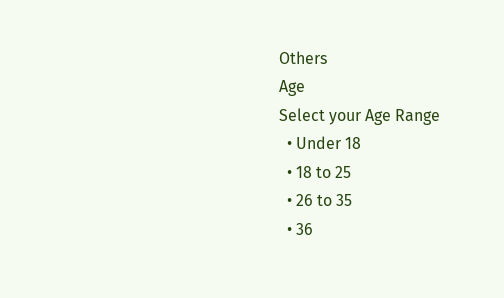Others
Age
Select your Age Range
  • Under 18
  • 18 to 25
  • 26 to 35
  • 36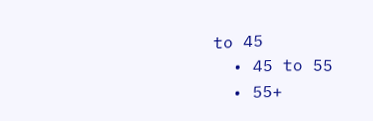to 45
  • 45 to 55
  • 55+